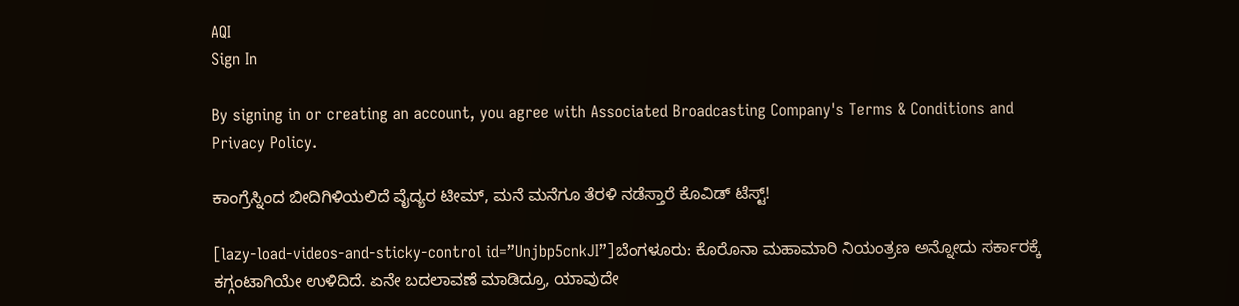AQI
Sign In

By signing in or creating an account, you agree with Associated Broadcasting Company's Terms & Conditions and Privacy Policy.

ಕಾಂಗ್ರೆಸ್ನಿಂದ ಬೀದಿಗಿಳಿಯಲಿದೆ ವೈದ್ಯರ ಟೀಮ್, ಮನೆ ಮನೆಗೂ ತೆರಳಿ ನಡೆಸ್ತಾರೆ ಕೊವಿಡ್ ಟೆಸ್ಟ್!

[lazy-load-videos-and-sticky-control id=”Unjbp5cnkJI”]ಬೆಂಗಳೂರು: ಕೊರೊನಾ ಮಹಾಮಾರಿ ನಿಯಂತ್ರಣ ಅನ್ನೋದು ಸರ್ಕಾರಕ್ಕೆ ಕಗ್ಗಂಟಾಗಿಯೇ ಉಳಿದಿದೆ. ಏನೇ ಬದಲಾವಣೆ ಮಾಡಿದ್ರೂ, ಯಾವುದೇ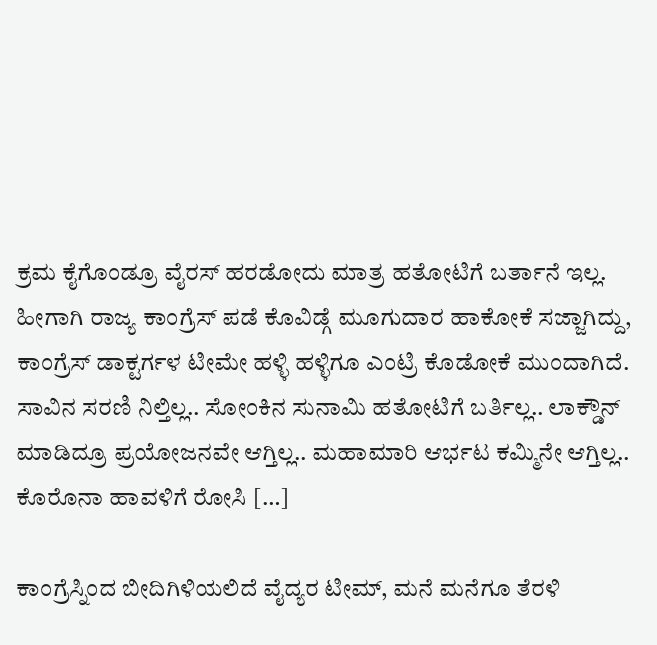ಕ್ರಮ ಕೈಗೊಂಡ್ರೂ ವೈರಸ್ ಹರಡೋದು ಮಾತ್ರ ಹತೋಟಿಗೆ ಬರ್ತಾನೆ ಇಲ್ಲ. ಹೀಗಾಗಿ ರಾಜ್ಯ ಕಾಂಗ್ರೆಸ್ ಪಡೆ ಕೊವಿಡ್ಗೆ ಮೂಗುದಾರ ಹಾಕೋಕೆ ಸಜ್ಜಾಗಿದ್ದು, ಕಾಂಗ್ರೆಸ್ ಡಾಕ್ಟರ್ಗಳ ಟೀಮೇ ಹಳ್ಳಿ ಹಳ್ಳಿಗೂ ಎಂಟ್ರಿ ಕೊಡೋಕೆ ಮುಂದಾಗಿದೆ. ಸಾವಿನ ಸರಣಿ ನಿಲ್ತಿಲ್ಲ.. ಸೋಂಕಿನ ಸುನಾಮಿ ಹತೋಟಿಗೆ ಬರ್ತಿಲ್ಲ.. ಲಾಕ್ಡೌನ್ ಮಾಡಿದ್ರೂ ಪ್ರಯೋಜನವೇ ಆಗ್ತಿಲ್ಲ.. ಮಹಾಮಾರಿ ಆರ್ಭಟ ಕಮ್ಮಿನೇ ಆಗ್ತಿಲ್ಲ.. ಕೊರೊನಾ ಹಾವಳಿಗೆ ರೋಸಿ […]

ಕಾಂಗ್ರೆಸ್ನಿಂದ ಬೀದಿಗಿಳಿಯಲಿದೆ ವೈದ್ಯರ ಟೀಮ್, ಮನೆ ಮನೆಗೂ ತೆರಳಿ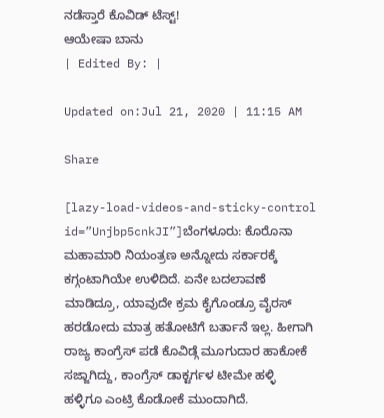ನಡೆಸ್ತಾರೆ ಕೊವಿಡ್ ಟೆಸ್ಟ್!
ಆಯೇಷಾ ಬಾನು
| Edited By: |

Updated on:Jul 21, 2020 | 11:15 AM

Share

[lazy-load-videos-and-sticky-control id=”Unjbp5cnkJI”]ಬೆಂಗಳೂರು: ಕೊರೊನಾ ಮಹಾಮಾರಿ ನಿಯಂತ್ರಣ ಅನ್ನೋದು ಸರ್ಕಾರಕ್ಕೆ ಕಗ್ಗಂಟಾಗಿಯೇ ಉಳಿದಿದೆ. ಏನೇ ಬದಲಾವಣೆ ಮಾಡಿದ್ರೂ, ಯಾವುದೇ ಕ್ರಮ ಕೈಗೊಂಡ್ರೂ ವೈರಸ್ ಹರಡೋದು ಮಾತ್ರ ಹತೋಟಿಗೆ ಬರ್ತಾನೆ ಇಲ್ಲ. ಹೀಗಾಗಿ ರಾಜ್ಯ ಕಾಂಗ್ರೆಸ್ ಪಡೆ ಕೊವಿಡ್ಗೆ ಮೂಗುದಾರ ಹಾಕೋಕೆ ಸಜ್ಜಾಗಿದ್ದು, ಕಾಂಗ್ರೆಸ್ ಡಾಕ್ಟರ್ಗಳ ಟೀಮೇ ಹಳ್ಳಿ ಹಳ್ಳಿಗೂ ಎಂಟ್ರಿ ಕೊಡೋಕೆ ಮುಂದಾಗಿದೆ.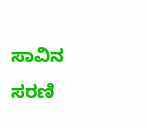ಸಾವಿನ ಸರಣಿ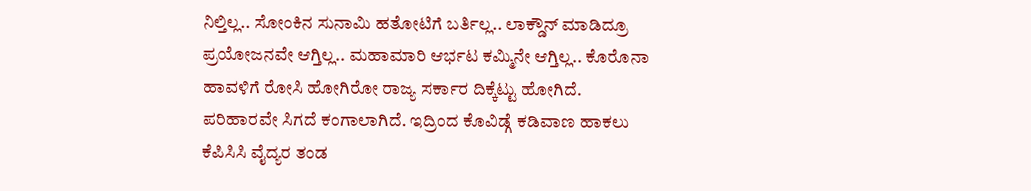ನಿಲ್ತಿಲ್ಲ.. ಸೋಂಕಿನ ಸುನಾಮಿ ಹತೋಟಿಗೆ ಬರ್ತಿಲ್ಲ.. ಲಾಕ್ಡೌನ್ ಮಾಡಿದ್ರೂ ಪ್ರಯೋಜನವೇ ಆಗ್ತಿಲ್ಲ.. ಮಹಾಮಾರಿ ಆರ್ಭಟ ಕಮ್ಮಿನೇ ಆಗ್ತಿಲ್ಲ.. ಕೊರೊನಾ ಹಾವಳಿಗೆ ರೋಸಿ ಹೋಗಿರೋ ರಾಜ್ಯ ಸರ್ಕಾರ ದಿಕ್ಕೆಟ್ಟು ಹೋಗಿದೆ. ಪರಿಹಾರವೇ ಸಿಗದೆ ಕಂಗಾಲಾಗಿದೆ. ಇದ್ರಿಂದ ಕೊವಿಡ್ಗೆ ಕಡಿವಾಣ ಹಾಕಲು ಕೆಪಿಸಿಸಿ ವೈದ್ಯರ ತಂಡ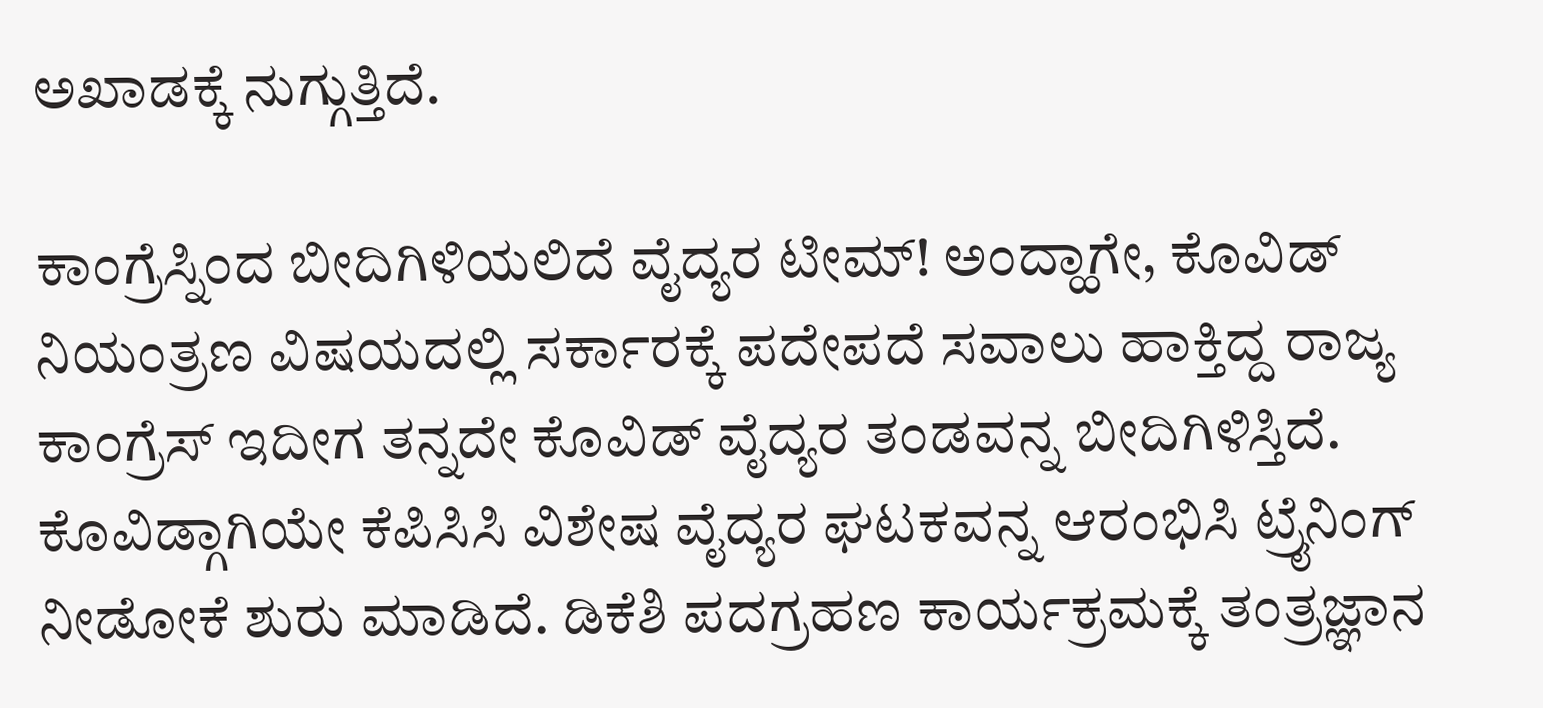ಅಖಾಡಕ್ಕೆ ನುಗ್ಗುತ್ತಿದೆ.

ಕಾಂಗ್ರೆಸ್ನಿಂದ ಬೀದಿಗಿಳಿಯಲಿದೆ ವೈದ್ಯರ ಟೀಮ್! ಅಂದ್ಹಾಗೇ, ಕೊವಿಡ್ ನಿಯಂತ್ರಣ ವಿಷಯದಲ್ಲಿ ಸರ್ಕಾರಕ್ಕೆ ಪದೇಪದೆ ಸವಾಲು ಹಾಕ್ತಿದ್ದ ರಾಜ್ಯ ಕಾಂಗ್ರೆಸ್ ಇದೀಗ ತನ್ನದೇ ಕೊವಿಡ್ ವೈದ್ಯರ ತಂಡವನ್ನ ಬೀದಿಗಿಳಿಸ್ತಿದೆ. ಕೊವಿಡ್ಗಾಗಿಯೇ ಕೆಪಿಸಿಸಿ ವಿಶೇಷ ವೈದ್ಯರ ಘಟಕವನ್ನ ಆರಂಭಿಸಿ ಟ್ರೈನಿಂಗ್ ನೀಡೋಕೆ ಶುರು ಮಾಡಿದೆ. ಡಿಕೆಶಿ ಪದಗ್ರಹಣ ಕಾರ್ಯಕ್ರಮಕ್ಕೆ ತಂತ್ರಜ್ಞಾನ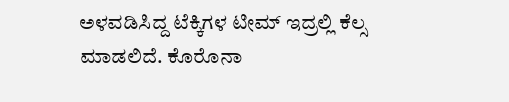ಅಳವಡಿಸಿದ್ದ ಟೆಕ್ಕಿಗಳ ಟೀಮ್ ಇದ್ರಲ್ಲಿ ಕೆಲ್ಸ ಮಾಡಲಿದೆ. ಕೊರೊನಾ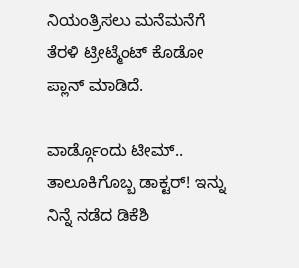ನಿಯಂತ್ರಿಸಲು ಮನೆಮನೆಗೆ ತೆರಳಿ ಟ್ರೀಟ್ಮೆಂಟ್ ಕೊಡೋ ಪ್ಲಾನ್ ಮಾಡಿದೆ.

ವಾರ್ಡ್ಗೊಂದು ಟೀಮ್.. ತಾಲೂಕಿಗೊಬ್ಬ ಡಾಕ್ಟರ್! ಇನ್ನು ನಿನ್ನೆ ನಡೆದ ಡಿಕೆಶಿ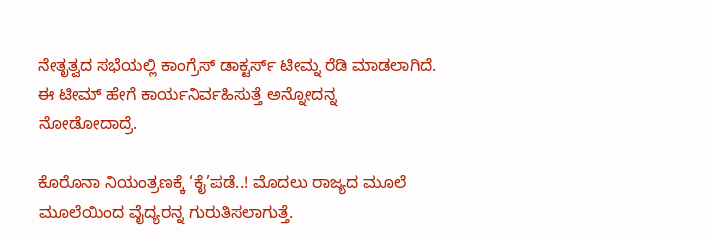ನೇತೃತ್ವದ ಸಭೆಯಲ್ಲಿ ಕಾಂಗ್ರೆಸ್ ಡಾಕ್ಟರ್ಸ್ ಟೀಮ್ನ ರೆಡಿ ಮಾಡಲಾಗಿದೆ. ಈ ಟೀಮ್ ಹೇಗೆ ಕಾರ್ಯನಿರ್ವಹಿಸುತ್ತೆ ಅನ್ನೋದನ್ನ ನೋಡೋದಾದ್ರೆ.

ಕೊರೊನಾ ನಿಯಂತ್ರಣಕ್ಕೆ ‘ಕೈ’ಪಡೆ..! ಮೊದಲು ರಾಜ್ಯದ ಮೂಲೆ ಮೂಲೆಯಿಂದ ವೈದ್ಯರನ್ನ ಗುರುತಿಸಲಾಗುತ್ತೆ.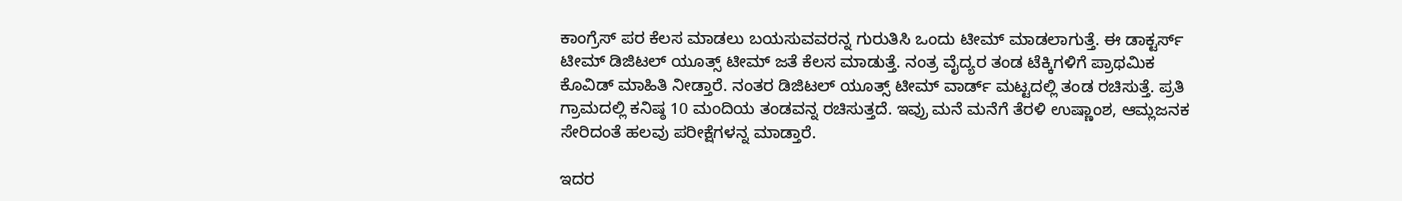ಕಾಂಗ್ರೆಸ್ ಪರ ಕೆಲಸ ಮಾಡಲು ಬಯಸುವವರನ್ನ ಗುರುತಿಸಿ ಒಂದು ಟೀಮ್ ಮಾಡಲಾಗುತ್ತೆ. ಈ ಡಾಕ್ಟರ್ಸ್ ಟೀಮ್ ಡಿಜಿಟಲ್ ಯೂತ್ಸ್ ಟೀಮ್ ಜತೆ ಕೆಲಸ ಮಾಡುತ್ತೆ. ನಂತ್ರ ವೈದ್ಯರ ತಂಡ ಟೆಕ್ಕಿಗಳಿಗೆ ಪ್ರಾಥಮಿಕ ಕೊವಿಡ್ ಮಾಹಿತಿ ನೀಡ್ತಾರೆ. ನಂತರ ಡಿಜಿಟಲ್ ಯೂತ್ಸ್ ಟೀಮ್ ವಾರ್ಡ್ ಮಟ್ಟದಲ್ಲಿ ತಂಡ ರಚಿಸುತ್ತೆ. ಪ್ರತಿ ಗ್ರಾಮದಲ್ಲಿ ಕನಿಷ್ಠ 10 ಮಂದಿಯ ತಂಡವನ್ನ ರಚಿಸುತ್ತದೆ. ಇವ್ರು ಮನೆ ಮನೆಗೆ ತೆರಳಿ ಉಷ್ಣಾಂಶ, ಆಮ್ಲಜನಕ ಸೇರಿದಂತೆ ಹಲವು ಪರೀಕ್ಷೆಗಳನ್ನ ಮಾಡ್ತಾರೆ.

ಇದರ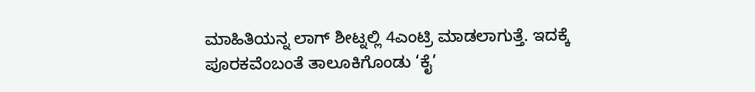ಮಾಹಿತಿಯನ್ನ ಲಾಗ್ ಶೀಟ್ನಲ್ಲಿ 4ಎಂಟ್ರಿ ಮಾಡಲಾಗುತ್ತೆ. ಇದಕ್ಕೆ ಪೂರಕವೆಂಬಂತೆ ತಾಲೂಕಿಗೊಂಡು ‘ಕೈ’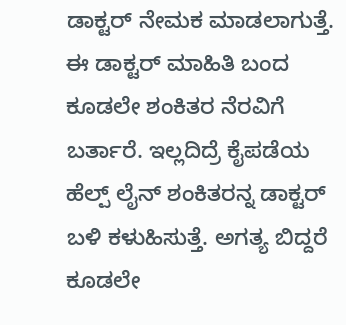ಡಾಕ್ಟರ್ ನೇಮಕ ಮಾಡಲಾಗುತ್ತೆ. ಈ ಡಾಕ್ಟರ್ ಮಾಹಿತಿ ಬಂದ ಕೂಡಲೇ ಶಂಕಿತರ ನೆರವಿಗೆ ಬರ್ತಾರೆ. ಇಲ್ಲದಿದ್ರೆ ಕೈಪಡೆಯ ಹೆಲ್ಪ್ ಲೈನ್ ಶಂಕಿತರನ್ನ ಡಾಕ್ಟರ್ ಬಳಿ ಕಳುಹಿಸುತ್ತೆ. ಅಗತ್ಯ ಬಿದ್ದರೆ ಕೂಡಲೇ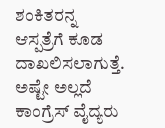ಶಂಕಿತರನ್ನ ಆಸ್ಪತ್ರೆಗೆ ಕೂಡ ದಾಖಲಿಸಲಾಗುತ್ತೆ. ಅಷ್ಟೇ ಅಲ್ಲದೆ ಕಾಂಗ್ರೆಸ್ ವೈದ್ಯರು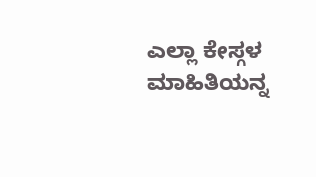ಎಲ್ಲಾ ಕೇಸ್ಗಳ ಮಾಹಿತಿಯನ್ನ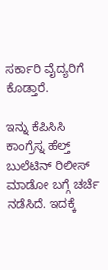ಸರ್ಕಾರಿ ವೈದ್ಯರಿಗೆ ಕೊಡ್ತಾರೆ.

ಇನ್ನು ಕೆಪಿಸಿಸಿ ಕಾಂಗ್ರೆಸ್ನ ಹೆಲ್ತ್ ಬುಲೆಟಿನ್ ರಿಲೀಸ್ ಮಾಡೋ ಬಗ್ಗೆ ಚರ್ಚೆ ನಡೆಸಿದೆ. ಇದಕ್ಕೆ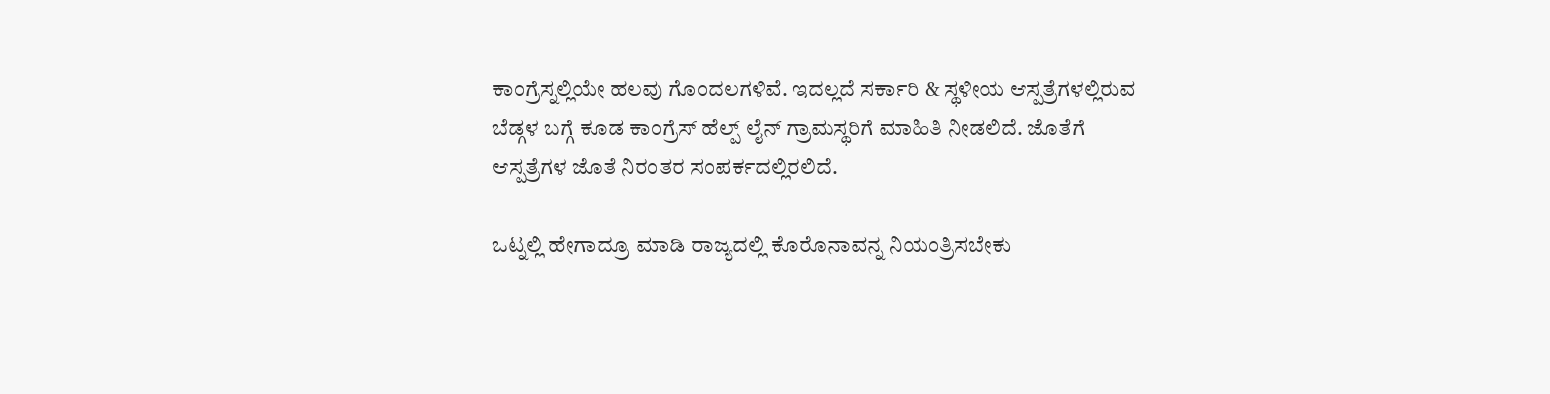ಕಾಂಗ್ರೆಸ್ನಲ್ಲಿಯೇ ಹಲವು ಗೊಂದಲಗಳಿವೆ. ಇದಲ್ಲದೆ ಸರ್ಕಾರಿ & ಸ್ಥಳೀಯ ಆಸ್ಪತ್ರೆಗಳಲ್ಲಿರುವ ಬೆಡ್ಗಳ ಬಗ್ಗೆ ಕೂಡ ಕಾಂಗ್ರೆಸ್ ಹೆಲ್ಪ್ ಲೈನ್ ಗ್ರಾಮಸ್ಥರಿಗೆ ಮಾಹಿತಿ ನೀಡಲಿದೆ. ಜೊತೆಗೆ ಆಸ್ಪತ್ರೆಗಳ ಜೊತೆ ನಿರಂತರ ಸಂಪರ್ಕದಲ್ಲಿರಲಿದೆ.

ಒಟ್ನಲ್ಲಿ ಹೇಗಾದ್ರೂ ಮಾಡಿ ರಾಜ್ಯದಲ್ಲಿ ಕೊರೊನಾವನ್ನ ನಿಯಂತ್ರಿಸಬೇಕು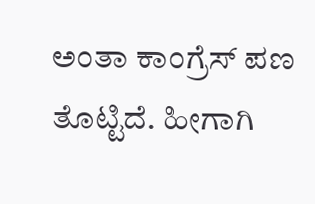ಅಂತಾ ಕಾಂಗ್ರೆಸ್ ಪಣ ತೊಟ್ಟಿದೆ. ಹೀಗಾಗಿ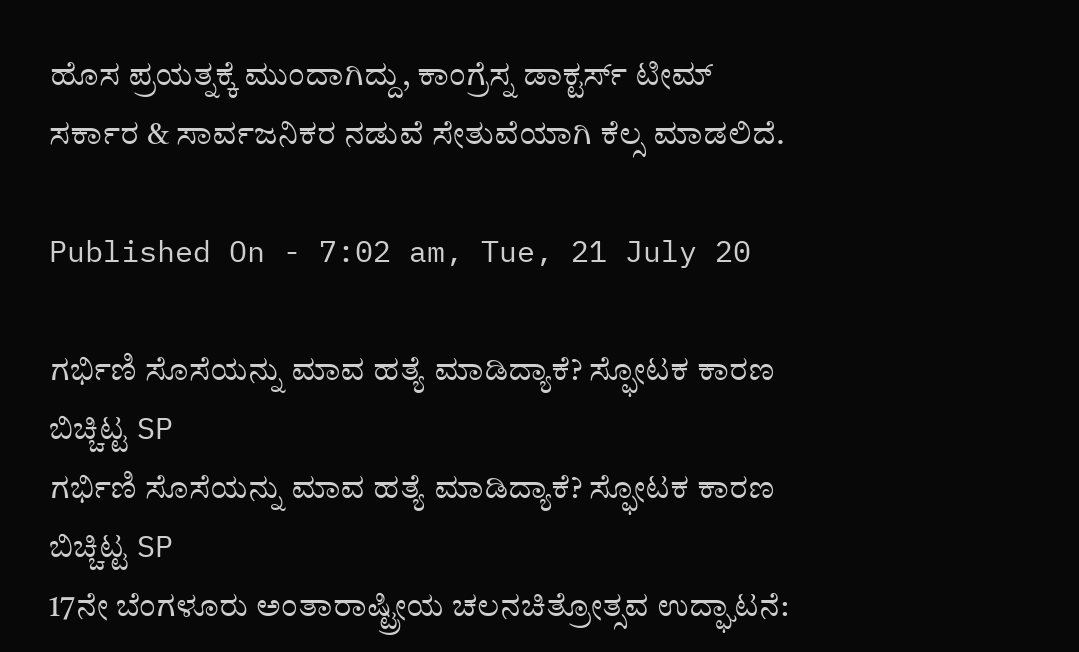ಹೊಸ ಪ್ರಯತ್ನಕ್ಕೆ ಮುಂದಾಗಿದ್ದು, ಕಾಂಗ್ರೆಸ್ನ ಡಾಕ್ಟರ್ಸ್ ಟೀಮ್ ಸರ್ಕಾರ & ಸಾರ್ವಜನಿಕರ ನಡುವೆ ಸೇತುವೆಯಾಗಿ ಕೆಲ್ಸ ಮಾಡಲಿದೆ.

Published On - 7:02 am, Tue, 21 July 20

ಗರ್ಭಿಣಿ ಸೊಸೆಯನ್ನು ಮಾವ ಹತ್ಯೆ ಮಾಡಿದ್ಯಾಕೆ? ಸ್ಫೋಟಕ ಕಾರಣ ಬಿಚ್ಚಿಟ್ಟ SP
ಗರ್ಭಿಣಿ ಸೊಸೆಯನ್ನು ಮಾವ ಹತ್ಯೆ ಮಾಡಿದ್ಯಾಕೆ? ಸ್ಫೋಟಕ ಕಾರಣ ಬಿಚ್ಚಿಟ್ಟ SP
17ನೇ ಬೆಂಗಳೂರು ಅಂತಾರಾಷ್ಟ್ರೀಯ ಚಲನಚಿತ್ರೋತ್ಸವ ಉದ್ಘಾಟನೆ: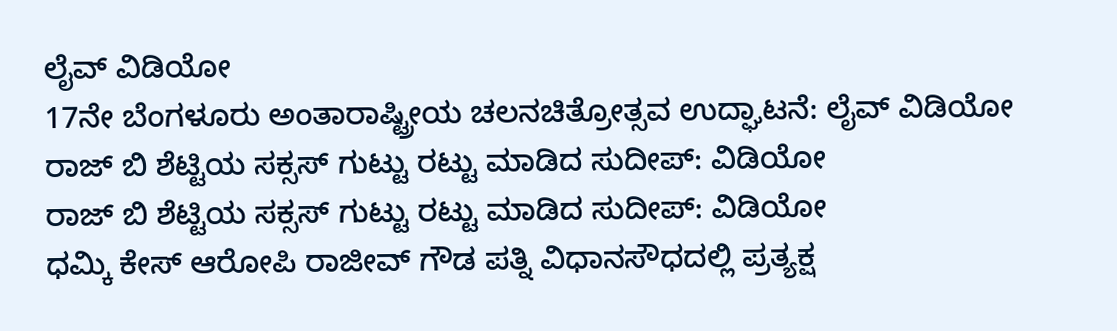ಲೈವ್ ವಿಡಿಯೋ
17ನೇ ಬೆಂಗಳೂರು ಅಂತಾರಾಷ್ಟ್ರೀಯ ಚಲನಚಿತ್ರೋತ್ಸವ ಉದ್ಘಾಟನೆ: ಲೈವ್ ವಿಡಿಯೋ
ರಾಜ್ ಬಿ ಶೆಟ್ಟಿಯ ಸಕ್ಸಸ್ ಗುಟ್ಟು ರಟ್ಟು ಮಾಡಿದ ಸುದೀಪ್: ವಿಡಿಯೋ
ರಾಜ್ ಬಿ ಶೆಟ್ಟಿಯ ಸಕ್ಸಸ್ ಗುಟ್ಟು ರಟ್ಟು ಮಾಡಿದ ಸುದೀಪ್: ವಿಡಿಯೋ
ಧಮ್ಕಿ ಕೇಸ್ ಆರೋಪಿ ರಾಜೀವ್ ಗೌಡ ಪತ್ನಿ ವಿಧಾನಸೌಧದಲ್ಲಿ ಪ್ರತ್ಯಕ್ಷ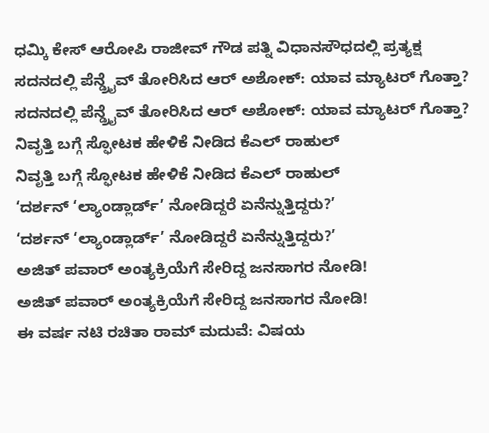ಧಮ್ಕಿ ಕೇಸ್ ಆರೋಪಿ ರಾಜೀವ್ ಗೌಡ ಪತ್ನಿ ವಿಧಾನಸೌಧದಲ್ಲಿ ಪ್ರತ್ಯಕ್ಷ
ಸದನದಲ್ಲಿ ಪೆನ್ಡ್ರೈವ್ ತೋರಿಸಿದ ಆರ್ ಅಶೋಕ್: ಯಾವ ಮ್ಯಾಟರ್ ಗೊತ್ತಾ?
ಸದನದಲ್ಲಿ ಪೆನ್ಡ್ರೈವ್ ತೋರಿಸಿದ ಆರ್ ಅಶೋಕ್: ಯಾವ ಮ್ಯಾಟರ್ ಗೊತ್ತಾ?
ನಿವೃತ್ತಿ ಬಗ್ಗೆ ಸ್ಫೋಟಕ ಹೇಳಿಕೆ ನೀಡಿದ ಕೆಎಲ್ ರಾಹುಲ್
ನಿವೃತ್ತಿ ಬಗ್ಗೆ ಸ್ಫೋಟಕ ಹೇಳಿಕೆ ನೀಡಿದ ಕೆಎಲ್ ರಾಹುಲ್
‘ದರ್ಶನ್ ‘ಲ್ಯಾಂಡ್ಲಾರ್ಡ್’ ನೋಡಿದ್ದರೆ ಏನೆನ್ನುತ್ತಿದ್ದರು?’
‘ದರ್ಶನ್ ‘ಲ್ಯಾಂಡ್ಲಾರ್ಡ್’ ನೋಡಿದ್ದರೆ ಏನೆನ್ನುತ್ತಿದ್ದರು?’
ಅಜಿತ್ ಪವಾರ್ ಅಂತ್ಯಕ್ರಿಯೆಗೆ ಸೇರಿದ್ದ ಜನಸಾಗರ ನೋಡಿ!
ಅಜಿತ್ ಪವಾರ್ ಅಂತ್ಯಕ್ರಿಯೆಗೆ ಸೇರಿದ್ದ ಜನಸಾಗರ ನೋಡಿ!
ಈ ವರ್ಷ ನಟಿ ರಚಿತಾ ರಾಮ್ ಮದುವೆ: ವಿಷಯ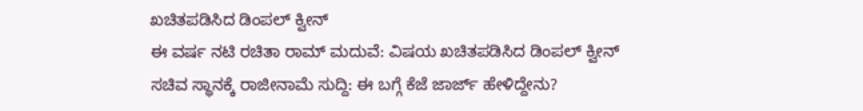ಖಚಿತಪಡಿಸಿದ ಡಿಂಪಲ್ ಕ್ವೀನ್
ಈ ವರ್ಷ ನಟಿ ರಚಿತಾ ರಾಮ್ ಮದುವೆ: ವಿಷಯ ಖಚಿತಪಡಿಸಿದ ಡಿಂಪಲ್ ಕ್ವೀನ್
ಸಚಿವ ಸ್ಥಾನಕ್ಕೆ ರಾಜೀನಾಮೆ ಸುದ್ದಿ: ಈ ಬಗ್ಗೆ ಕೆಜೆ ಜಾರ್ಜ್ ಹೇಳಿದ್ದೇನು?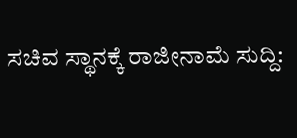ಸಚಿವ ಸ್ಥಾನಕ್ಕೆ ರಾಜೀನಾಮೆ ಸುದ್ದಿ: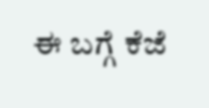ಈ ಬಗ್ಗೆ ಕೆಜೆ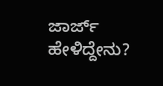ಜಾರ್ಜ್ ಹೇಳಿದ್ದೇನು?